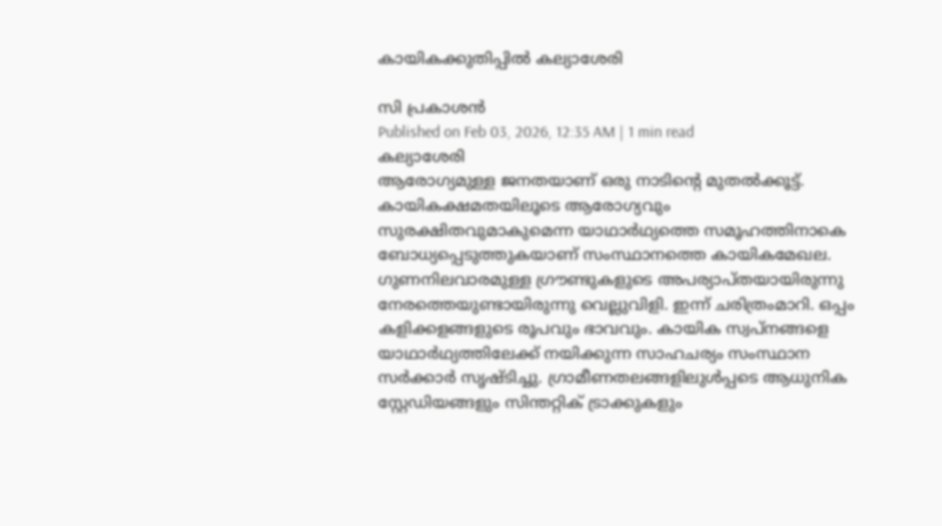കായികക്കുതിപ്പിൽ കല്യാശേരി

സി പ്രകാശൻ
Published on Feb 03, 2026, 12:35 AM | 1 min read
കല്യാശേരി
ആരോഗ്യമുള്ള ജനതയാണ് ഒരു നാടിന്റെ മുതൽക്കൂട്ട്. കായികക്ഷമതയിലൂടെ ആരോഗ്യവും സുരക്ഷിതവുമാകുമെന്ന യാഥാർഥ്യത്തെ സമൂഹത്തിനാകെ ബോധ്യപ്പെടുത്തുകയാണ് സംസ്ഥാനത്തെ കായികമേഖല. ഗുണനിലവാരമുള്ള ഗ്രൗണ്ടുകളുടെ അപര്യാപ്തയായിരുന്നു നേരത്തെയുണ്ടായിരുന്നു വെല്ലുവിളി. ഇന്ന് ചരിത്രംമാറി. ഒപ്പം കളിക്കളങ്ങളുടെ രൂപവും ഭാവവും. കായിക സ്വപ്നങ്ങളെ യാഥാർഥ്യത്തിലേക്ക് നയിക്കുന്ന സാഹചര്യം സംസ്ഥാന സർക്കാർ സൃഷ്ടിച്ചു. ഗ്രാമീണതലങ്ങളിലുൾപ്പടെ ആധുനിക സ്റ്റേഡിയങ്ങളും സിന്തറ്റിക് ട്രാക്കുകളും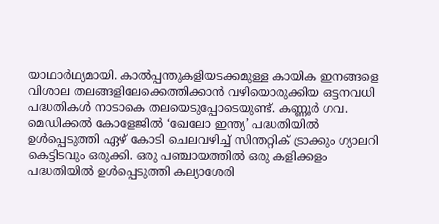യാഥാർഥ്യമായി. കാൽപ്പന്തുകളിയടക്കമുള്ള കായിക ഇനങ്ങളെ വിശാല തലങ്ങളിലേക്കെത്തിക്കാൻ വഴിയൊരുക്കിയ ഒട്ടനവധി പദ്ധതികൾ നാടാകെ തലയെടുപ്പോടെയുണ്ട്. കണ്ണൂർ ഗവ. മെഡിക്കൽ കോളേജിൽ ‘ഖേലോ ഇന്ത്യ’ പദ്ധതിയിൽ ഉൾപ്പെടുത്തി ഏഴ് കോടി ചെലവഴിച്ച് സിന്തറ്റിക് ട്രാക്കും ഗ്യാലറി കെട്ടിടവും ഒരുക്കി. ഒരു പഞ്ചായത്തിൽ ഒരു കളിക്കളം പദ്ധതിയിൽ ഉൾപ്പെടുത്തി കല്യാശേരി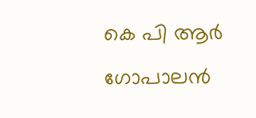കെ പി ആർ ഗോപാലൻ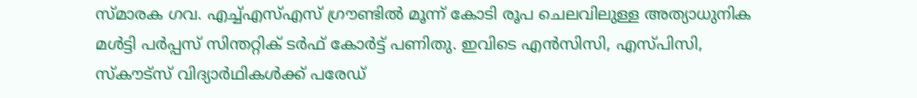സ്മാരക ഗവ. എച്ച്എസ്എസ് ഗ്രൗണ്ടിൽ മൂന്ന് കോടി രൂപ ചെലവിലുള്ള അത്യാധുനിക മൾട്ടി പർപ്പസ് സിന്തറ്റിക് ടർഫ് കോർട്ട് പണിതു. ഇവിടെ എൻസിസി, എസ്പിസി, സ്കൗട്സ് വിദ്യാർഥികൾക്ക് പരേഡ്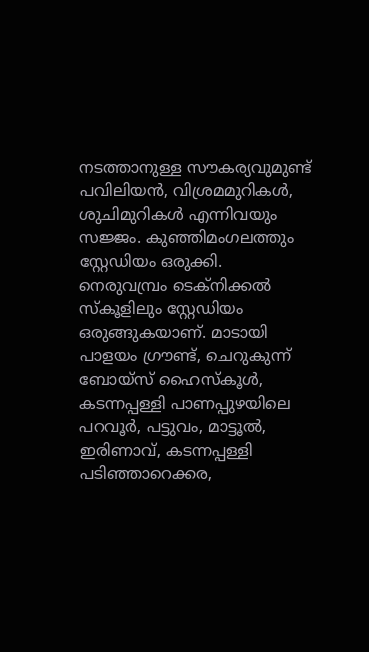നടത്താനുള്ള സൗകര്യവുമുണ്ട് പവിലിയൻ, വിശ്രമമുറികൾ, ശുചിമുറികൾ എന്നിവയും സജ്ജം. കുഞ്ഞിമംഗലത്തും സ്റ്റേഡിയം ഒരുക്കി. നെരുവമ്പ്രം ടെക്നിക്കൽ സ്കൂളിലും സ്റ്റേഡിയം ഒരുങ്ങുകയാണ്. മാടായി പാളയം ഗ്രൗണ്ട്, ചെറുകുന്ന് ബോയ്സ് ഹൈസ്കൂൾ, കടന്നപ്പള്ളി പാണപ്പുഴയിലെ പറവൂർ, പട്ടുവം, മാട്ടൂൽ, ഇരിണാവ്, കടന്നപ്പള്ളി പടിഞ്ഞാറെക്കര,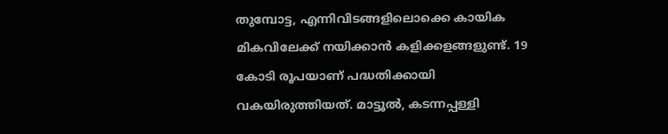തുമ്പോട്ട, എന്നിവിടങ്ങളിലൊക്കെ കായിക മികവിലേക്ക് നയിക്കാൻ കളിക്കളങ്ങളുണ്ട്. 19 കോടി രൂപയാണ് പദ്ധതിക്കായി വകയിരുത്തിയത്. മാട്ടൂൽ, കടന്നപ്പള്ളി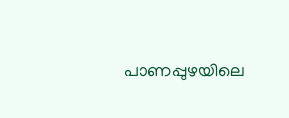പാണപ്പുഴയിലെ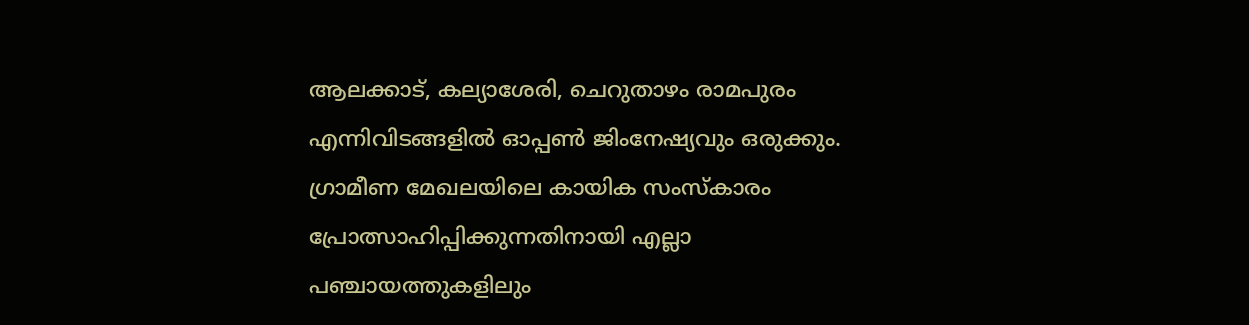ആലക്കാട്, കല്യാശേരി, ചെറുതാഴം രാമപുരം എന്നിവിടങ്ങളിൽ ഓപ്പൺ ജിംനേഷ്യവും ഒരുക്കും. ഗ്രാമീണ മേഖലയിലെ കായിക സംസ്കാരം പ്രോത്സാഹിപ്പിക്കുന്നതിനായി എല്ലാ പഞ്ചായത്തുകളിലും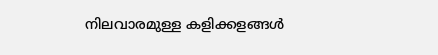നിലവാരമുള്ള കളിക്കളങ്ങൾ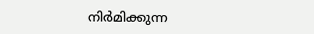നിർമിക്കുന്ന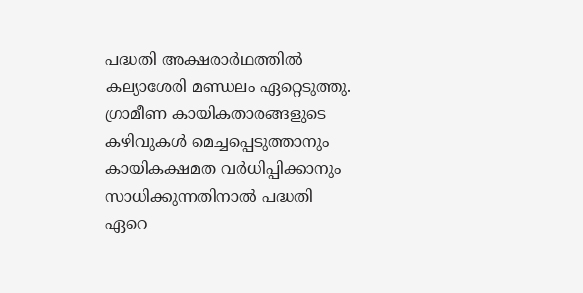പദ്ധതി അക്ഷരാർഥത്തിൽ കല്യാശേരി മണ്ഡലം ഏറ്റെടുത്തു. ഗ്രാമീണ കായികതാരങ്ങളുടെ കഴിവുകൾ മെച്ചപ്പെടുത്താനും കായികക്ഷമത വർധിപ്പിക്കാനും സാധിക്കുന്നതിനാൽ പദ്ധതി ഏറെ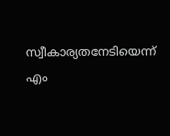സ്വീകാര്യതനേടിയെന്ന് എം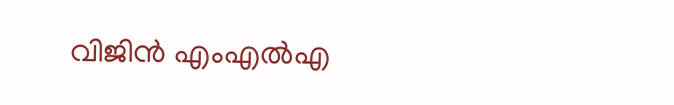വിജിൻ എംഎൽഎ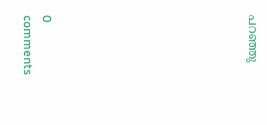പറഞ്ഞു










0 comments